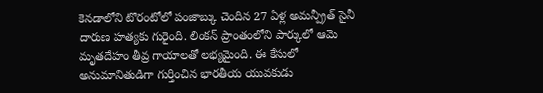కెనడాలోని టొరంటోలో పంజాబ్కు చెందిన 27 ఏళ్ల అమన్ప్రీత్ సైనీ దారుణ హత్యకు గురైంది. లింకన్ ప్రాంతంలోని పార్కులో ఆమె మృతదేహం తీవ్ర గాయాలతో లభ్యమైంది. ఈ కేసులో అనుమానితుడిగా గుర్తించిన భారతీయ యువకుడు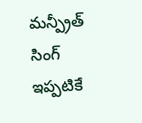మన్ప్రీత్ సింగ్ ఇప్పటికే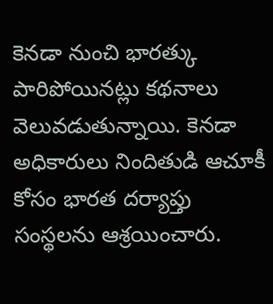కెనడా నుంచి భారత్కు పారిపోయినట్లు కథనాలు వెలువడుతున్నాయి. కెనడా అధికారులు నిందితుడి ఆచూకీ కోసం భారత దర్యాప్తు సంస్థలను ఆశ్రయించారు.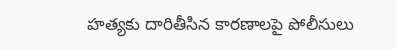హత్యకు దారితీసిన కారణాలపై పోలీసులు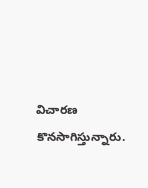విచారణ కొనసాగిస్తున్నారు.